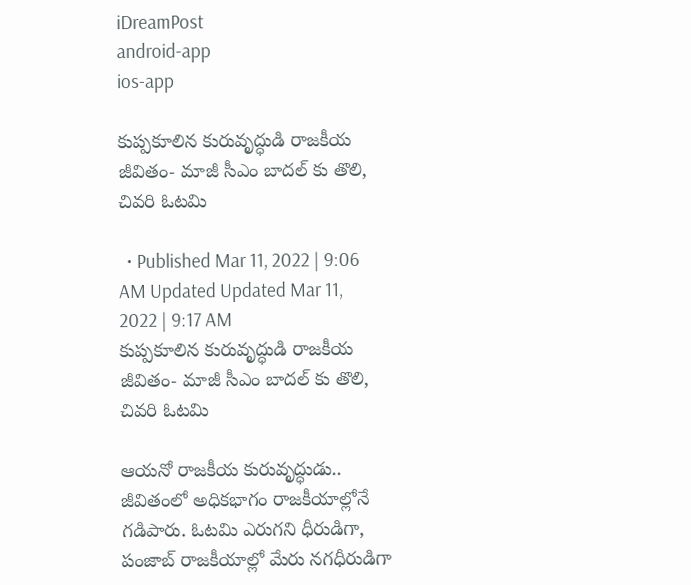iDreamPost
android-app
ios-app

కుప్పకూలిన కురువృద్ధుడి రాజకీయ జీవితం- మాజీ సీఎం బాదల్ కు తొలి, చివరి ఓటమి

  • Published Mar 11, 2022 | 9:06 AM Updated Updated Mar 11, 2022 | 9:17 AM
కుప్పకూలిన కురువృద్ధుడి రాజకీయ జీవితం- మాజీ సీఎం బాదల్ కు తొలి, చివరి ఓటమి

ఆయనో రాజకీయ కురువృద్ధుడు.. జీవితంలో అధికభాగం రాజకీయాల్లోనే గడిపారు. ఓటమి ఎరుగని ధీరుడిగా, పంజాబ్ రాజకీయాల్లో మేరు నగధీరుడిగా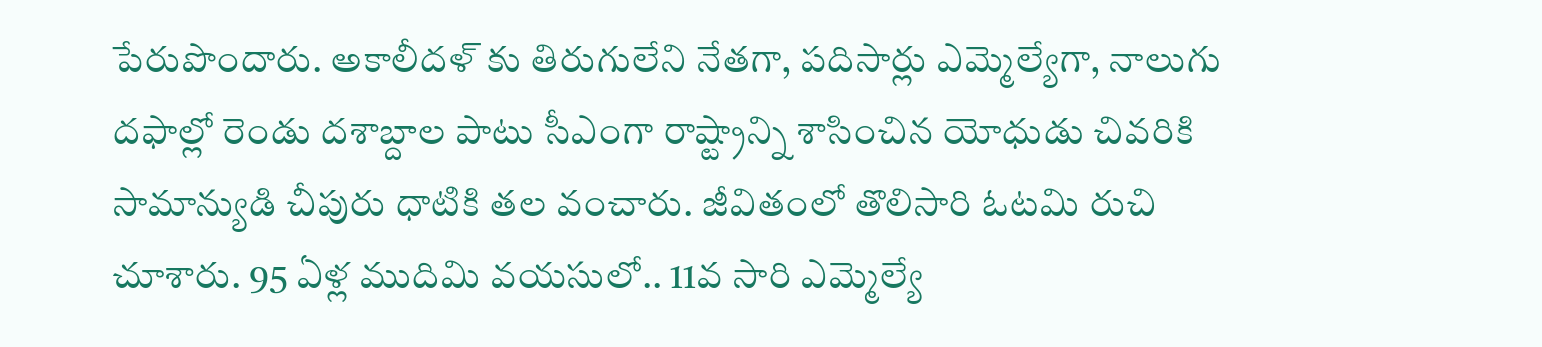పేరుపొందారు. అకాలీదళ్ కు తిరుగులేని నేతగా, పదిసార్లు ఎమ్మెల్యేగా, నాలుగు దఫాల్లో రెండు దశాబ్దాల పాటు సీఎంగా రాష్ట్రాన్ని శాసించిన యోధుడు చివరికి సామాన్యుడి చీపురు ధాటికి తల వంచారు. జీవితంలో తొలిసారి ఓటమి రుచి చూశారు. 95 ఏళ్ల ముదిమి వయసులో.. 11వ సారి ఎమ్మెల్యే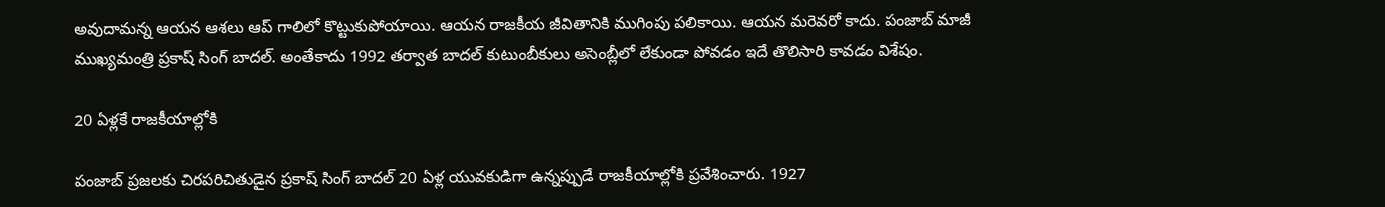అవుదామన్న ఆయన ఆశలు ఆప్ గాలిలో కొట్టుకుపోయాయి. ఆయన రాజకీయ జీవితానికి ముగింపు పలికాయి. ఆయన మరెవరో కాదు. పంజాబ్ మాజీ ముఖ్యమంత్రి ప్రకాష్ సింగ్ బాదల్. అంతేకాదు 1992 తర్వాత బాదల్ కుటుంబీకులు అసెంబ్లీలో లేకుండా పోవడం ఇదే తొలిసారి కావడం విశేషం.

20 ఏళ్లకే రాజకీయాల్లోకి

పంజాబ్ ప్రజలకు చిరపరిచితుడైన ప్రకాష్ సింగ్ బాదల్ 20 ఏళ్ల యువకుడిగా ఉన్నప్పుడే రాజకీయాల్లోకి ప్రవేశించారు. 1927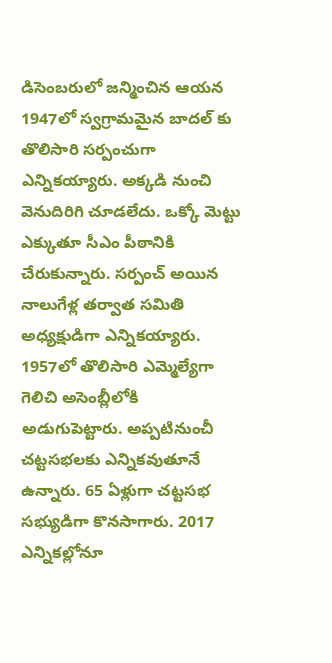డిసెంబరులో జన్మించిన ఆయన 1947లో స్వగ్రామమైన బాదల్ కు తొలిసారి సర్పంచుగా ఎన్నికయ్యారు. అక్కడి నుంచి వెనుదిరిగి చూడలేదు. ఒక్కో మెట్టు ఎక్కుతూ సీఎం పీఠానికి చేరుకున్నారు. సర్పంచ్ అయిన నాలుగేళ్ల తర్వాత సమితి అధ్యక్షుడిగా ఎన్నికయ్యారు. 1957లో తొలిసారి ఎమ్మెల్యేగా గెలిచి అసెంబ్లీలోకి అడుగుపెట్టారు. అప్పటినుంచీ చట్టసభలకు ఎన్నికవుతూనే ఉన్నారు. 65 ఏళ్లుగా చట్టసభ సభ్యుడిగా కొనసాగారు. 2017 ఎన్నికల్లోనూ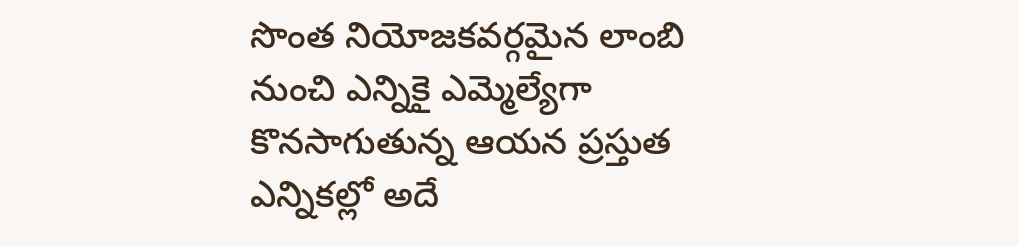సొంత నియోజకవర్గమైన లాంబి నుంచి ఎన్నికై ఎమ్మెల్యేగా కొనసాగుతున్న ఆయన ప్రస్తుత ఎన్నికల్లో అదే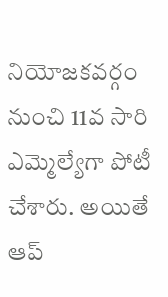నియోజకవర్గం నుంచి 11వ సారి ఎమ్మెల్యేగా పోటీ చేశారు. అయితే ఆప్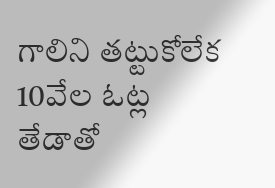గాలిని తట్టుకోలేక 10వేల ఓట్ల తేడాతో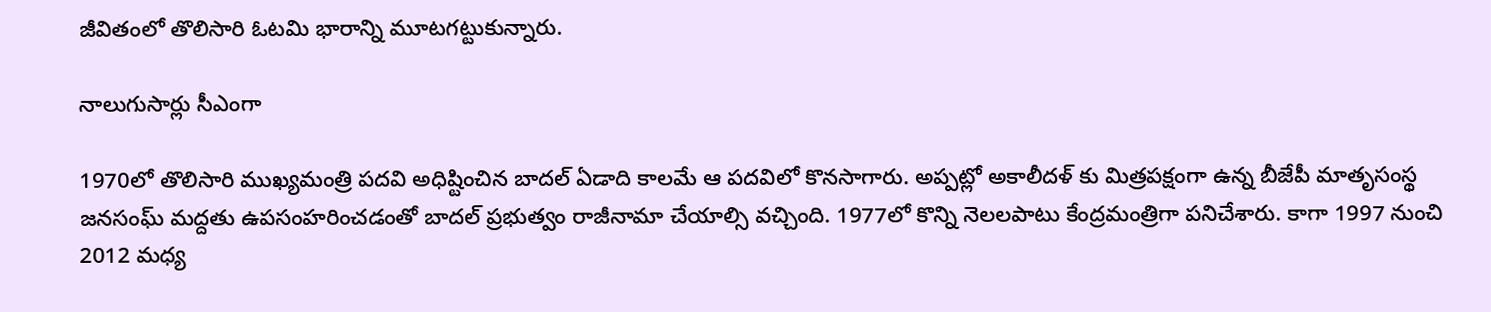జీవితంలో తొలిసారి ఓటమి భారాన్ని మూటగట్టుకున్నారు.

నాలుగుసార్లు సీఎంగా

1970లో తొలిసారి ముఖ్యమంత్రి పదవి అధిష్టించిన బాదల్ ఏడాది కాలమే ఆ పదవిలో కొనసాగారు. అప్పట్లో అకాలీదళ్ కు మిత్రపక్షంగా ఉన్న బీజేపీ మాతృసంస్థ జనసంఘ్ మద్దతు ఉపసంహరించడంతో బాదల్ ప్రభుత్వం రాజీనామా చేయాల్సి వచ్చింది. 1977లో కొన్ని నెలలపాటు కేంద్రమంత్రిగా పనిచేశారు. కాగా 1997 నుంచి 2012 మధ్య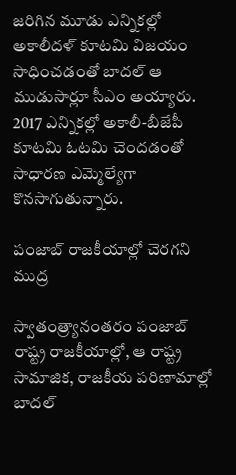జరిగిన మూడు ఎన్నికల్లో అకాలీదళ్ కూటమి విజయం సాధించడంతో బాదల్ ఆ ముడుసార్లూ సీఎం అయ్యారు. 2017 ఎన్నికల్లో అకాలీ-బీజేపీ కూటమి ఓటమి చెందడంతో సాధారణ ఎమ్మెల్యేగా కొనసాగుతున్నారు.

పంజాబ్ రాజకీయాల్లో చెరగని ముద్ర

స్వాతంత్ర్యానంతరం పంజాబ్ రాష్ట్ర రాజకీయాల్లో, ఆ రాష్ట్ర సామాజిక, రాజకీయ పరిణామాల్లో బాదల్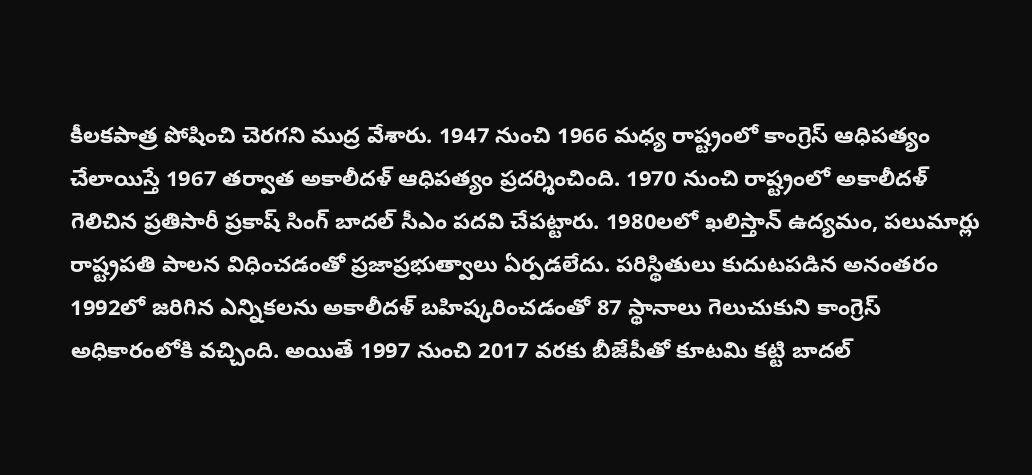కీలకపాత్ర పోషించి చెరగని ముద్ర వేశారు. 1947 నుంచి 1966 మధ్య రాష్ట్రంలో కాంగ్రెస్ ఆధిపత్యం చేలాయిస్తే 1967 తర్వాత అకాలీదళ్ ఆధిపత్యం ప్రదర్శించింది. 1970 నుంచి రాష్ట్రంలో అకాలీదళ్ గెలిచిన ప్రతిసారీ ప్రకాష్ సింగ్ బాదల్ సీఎం పదవి చేపట్టారు. 1980లలో ఖలిస్తాన్ ఉద్యమం, పలుమార్లు రాష్ట్రపతి పాలన విధించడంతో ప్రజాప్రభుత్వాలు ఏర్పడలేదు. పరిస్థితులు కుదుటపడిన అనంతరం 1992లో జరిగిన ఎన్నికలను అకాలీదళ్ బహిష్కరించడంతో 87 స్థానాలు గెలుచుకుని కాంగ్రెస్ అధికారంలోకి వచ్చింది. అయితే 1997 నుంచి 2017 వరకు బీజేపీతో కూటమి కట్టి బాదల్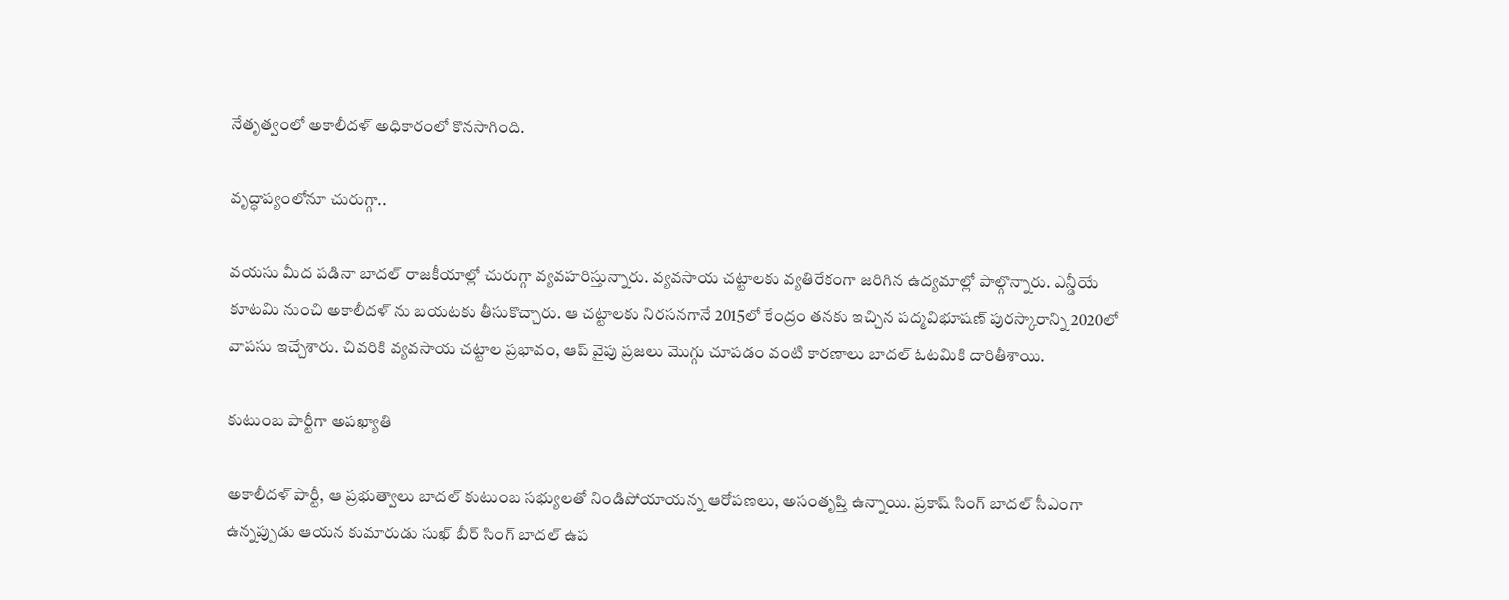నేతృత్వంలో అకాలీదళ్ అధికారంలో కొనసాగింది.

వృద్ధాప్యంలోనూ చురుగ్గా..

వయసు మీద పడినా బాదల్ రాజకీయాల్లో చురుగ్గా వ్యవహరిస్తున్నారు. వ్యవసాయ చట్టాలకు వ్యతిరేకంగా జరిగిన ఉద్యమాల్లో పాల్గొన్నారు. ఎన్డీయే కూటమి నుంచి అకాలీదళ్ ను బయటకు తీసుకొచ్చారు. ఆ చట్టాలకు నిరసనగానే 2015లో కేంద్రం తనకు ఇచ్చిన పద్మవిభూషణ్ పురస్కారాన్ని 2020లో వాపసు ఇచ్చేశారు. చివరికి వ్యవసాయ చట్టాల ప్రభావం, ఆప్ వైపు ప్రజలు మొగ్గు చూపడం వంటి కారణాలు బాదల్ ఓటమికి దారితీశాయి.

కుటుంబ పార్టీగా అపఖ్యాతి

అకాలీదళ్ పార్టీ, ఆ ప్రభుత్వాలు బాదల్ కుటుంబ సభ్యులతో నిండిపోయాయన్న ఆరోపణలు, అసంతృప్తి ఉన్నాయి. ప్రకాష్ సింగ్ బాదల్ సీఎంగా ఉన్నప్పుడు ఆయన కుమారుడు సుఖ్ బీర్ సింగ్ బాదల్ ఉప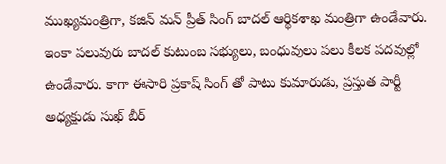ముఖ్యమంత్రిగా, కజిన్ మన్ ప్రీత్ సింగ్ బాదల్ ఆర్థికశాఖ మంత్రిగా ఉండేవారు. ఇంకా పలువురు బాదల్ కుటుంబ సభ్యులు, బంధువులు పలు కీలక పదవుల్లో ఉండేవారు. కాగా ఈసారి ప్రకాష్ సింగ్ తో పాటు కుమారుడు, ప్రస్తుత పార్టీ అధ్యక్షుడు సుఖ్ బీర్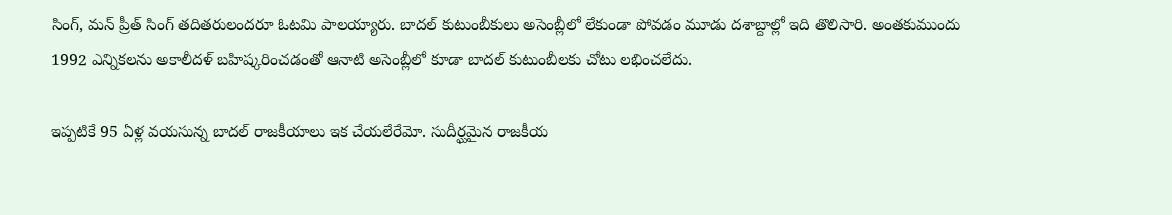సింగ్, మన్ ప్రీత్ సింగ్ తదితరులందరూ ఓటమి పాలయ్యారు. బాదల్ కుటుంబీకులు అసెంబ్లీలో లేకుండా పోవడం మూడు దశాబ్దాల్లో ఇది తొలిసారి. అంతకుముందు 1992 ఎన్నికలను అకాలీదళ్ బహిష్కరించడంతో ఆనాటి అసెంబ్లీలో కూడా బాదల్ కుటుంబీలకు చోటు లభించలేదు.

ఇప్పటికే 95 ఏళ్ల వయసున్న బాదల్ రాజకీయాలు ఇక చేయలేరేమో. సుదీర్ఘమైన రాజకీయ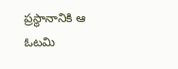ప్రస్థానానికి ఆ ఓటమి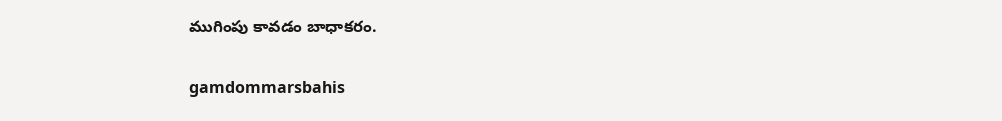ముగింపు కావడం బాధాకరం.

gamdommarsbahis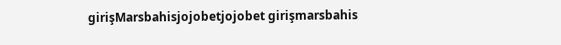girişMarsbahisjojobetjojobet girişmarsbahis